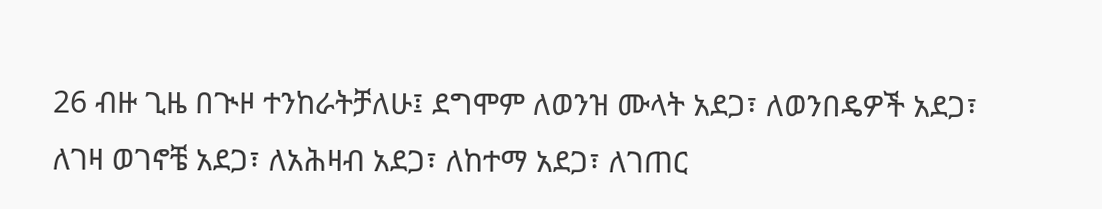26 ብዙ ጊዜ በጒዞ ተንከራትቻለሁ፤ ደግሞም ለወንዝ ሙላት አደጋ፣ ለወንበዴዎች አደጋ፣ ለገዛ ወገኖቼ አደጋ፣ ለአሕዛብ አደጋ፣ ለከተማ አደጋ፣ ለገጠር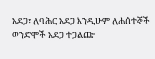አደጋ፣ ለባሕር አደጋ እንዲሁም ለሐሰተኞች ወንድሞች አደጋ ተጋልጬ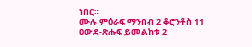ነበር።
ሙሉ ምዕራፍ ማንበብ 2 ቆሮንቶስ 11
ዐውደ-ጽሑፍ ይመልከቱ 2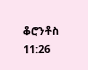ቆሮንቶስ 11:26